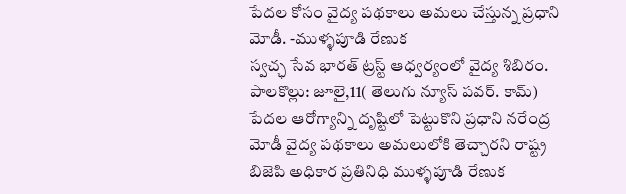పేదల కోసం వైద్య పథకాలు అమలు చేస్తున్న ప్రధాని మోడీ. -ముళ్ళపూడి రేణుక
స్వచ్ఛ సేవ భారత్ ట్రస్ట్ ఆధ్వర్యంలో వైద్య శిబిరం. పాలకొల్లు: జూలై,11( తెలుగు న్యూస్ పవర్. కామ్) పేదల ఆరోగ్యాన్ని దృష్టిలో పెట్టుకొని ప్రధాని నరేంద్ర మోడీ వైద్య పథకాలు అమలులోకి తెచ్చారని రాష్ట్ర బిజెపి అధికార ప్రతినిధి ముళ్ళపూడి రేణుక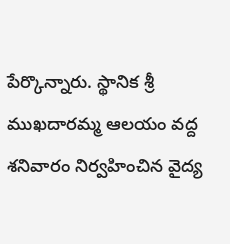పేర్కొన్నారు. స్థానిక శ్రీ ముఖదారమ్మ ఆలయం వద్ద శనివారం నిర్వహించిన వైద్య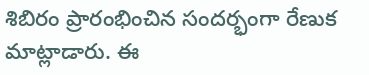శిబిరం ప్రారంభించిన సందర్భంగా రేణుక మాట్లాడారు. ఈ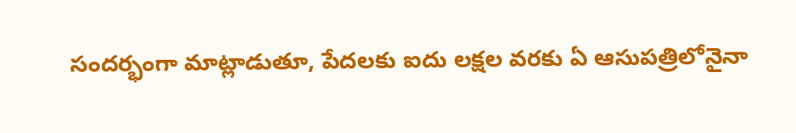సందర్భంగా మాట్లాడుతూ, పేదలకు ఐదు లక్షల వరకు ఏ ఆసుపత్రిలోనైనా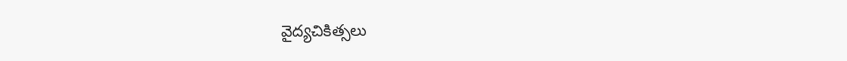వైద్యచికిత్సలు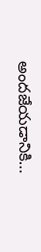అందజేయడానికి…